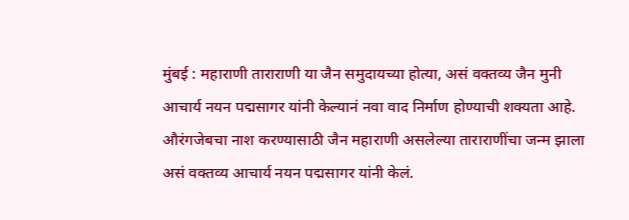मुंबई : महाराणी ताराराणी या जैन समुदायच्या होत्या, असं वक्तव्य जैन मुनी आचार्य नयन पद्मसागर यांनी केल्यानं नवा वाद निर्माण होण्याची शक्यता आहे. औरंगजेबचा नाश करण्यासाठी जैन महाराणी असलेल्या ताराराणींचा जन्म झाला असं वक्तव्य आचार्य नयन पद्मसागर यांनी केलं.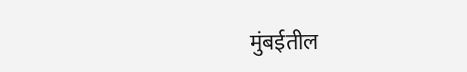मुंबईतील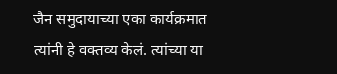जैन समुदायाच्या एका कार्यक्रमात त्यांनी हे वक्तव्य केलं. त्यांच्या या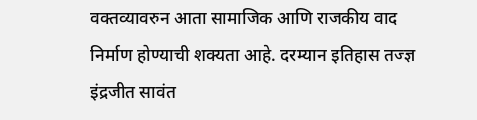वक्तव्यावरुन आता सामाजिक आणि राजकीय वाद निर्माण होण्याची शक्यता आहे. दरम्यान इतिहास तज्ज्ञ इंद्रजीत सावंत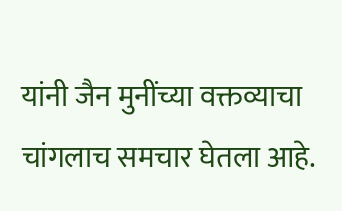यांनी जैन मुनींच्या वक्तव्याचा चांगलाच समचार घेतला आहे.